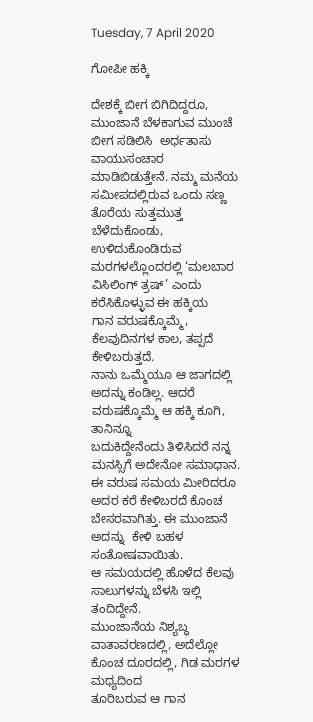Tuesday, 7 April 2020

ಗೋಪೀ ಹಕ್ಕಿ

ದೇಶಕ್ಕೆ ಬೀಗ ಬಿಗಿದಿದ್ದರೂ, ಮುಂಜಾನೆ ಬೆಳಕಾಗುವ ಮುಂಚೆ ಬೀಗ ಸಡಿಲಿಸಿ  ಅರ್ಧತಾಸು ವಾಯುಸಂಚಾರ
ಮಾಡಿಬಿಡುತ್ತೇನೆ. ನಮ್ಮ ಮನೆಯ ಸಮೀಪದಲ್ಲಿರುವ ಒಂದು ಸಣ್ಣ ತೊರೆಯ ಸುತ್ತಮುತ್ತ ಬೆಳೆದುಕೊಂಡು,
ಉಳಿದುಕೊಂಡಿರುವ ಮರಗಳಲ್ಲೊಂದರಲ್ಲಿ ‘ಮಲಬಾರ ವಿಸಿಲಿಂಗ್ ತ್ರಷ್’ ಎಂದು ಕರೆಸಿಕೊಳ್ಳುವ ಈ ಹಕ್ಕಿಯ
ಗಾನ ವರುಷಕ್ಕೊಮ್ಮೆ, ಕೆಲವುದಿನಗಳ ಕಾಲ, ತಪ್ಪದೆ ಕೇಳಿಬರುತ್ತದೆ.
ನಾನು ಒಮ್ಮೆಯೂ ಆ ಜಾಗದಲ್ಲಿ ಅದನ್ನು ಕಂಡಿಲ್ಲ. ಆದರೆ ವರುಷಕ್ಕೊಮ್ಮೆ ಆ ಹಕ್ಕಿ ಕೂಗಿ, ತಾನಿನ್ನೂ
ಬದುಕಿದ್ದೇನೆಂದು ತಿಳಿಸಿದರೆ ನನ್ನ ಮನಸ್ಸಿಗೆ ಅದೇನೋ ಸಮಾಧಾನ. ಈ ವರುಷ ಸಮಯ ಮೀರಿದರೂ
ಅದರ ಕರೆ ಕೇಳಿಬರದೆ ಕೊಂಚ ಬೇಸರವಾಗಿತ್ತು. ಈ ಮುಂಜಾನೆ ಅದನ್ನು  ಕೇಳಿ ಬಹಳ ಸಂತೋಷವಾಯಿತು.
ಆ ಸಮಯದಲ್ಲಿ ಹೊಳೆದ ಕೆಲವು ಸಾಲುಗಳನ್ನು ಬೆಳಸಿ ಇಲ್ಲಿ ತಂದಿದ್ದೇನೆ.
ಮುಂಜಾನೆಯ ನಿಶ್ಯಬ್ಧ ವಾತಾವರಣದಲ್ಲಿ, ಅದೆಲ್ಲೋ ಕೊಂಚ ದೂರದಲ್ಲಿ, ಗಿಡ ಮರಗಳ ಮಧ್ಯದಿಂದ
ತೂರಿಬರುವ ಆ ಗಾನ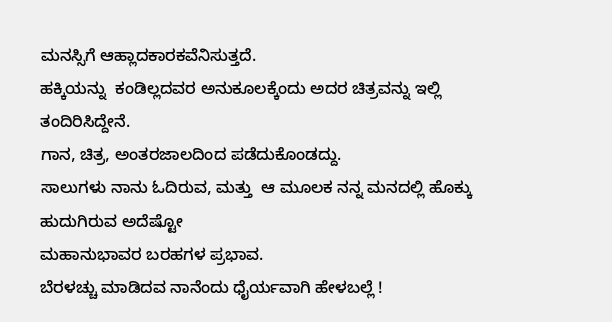ಮನಸ್ಸಿಗೆ ಆಹ್ಲಾದಕಾರಕವೆನಿಸುತ್ತದೆ.
ಹಕ್ಕಿಯನ್ನು  ಕಂಡಿಲ್ಲದವರ ಅನುಕೂಲಕ್ಕೆಂದು ಅದರ ಚಿತ್ರವನ್ನು ಇಲ್ಲಿ ತಂದಿರಿಸಿದ್ದೇನೆ.
ಗಾನ, ಚಿತ್ರ, ಅಂತರಜಾಲದಿಂದ ಪಡೆದುಕೊಂಡದ್ದು.
ಸಾಲುಗಳು ನಾನು ಓದಿರುವ, ಮತ್ತು  ಆ ಮೂಲಕ ನನ್ನ ಮನದಲ್ಲಿ ಹೊಕ್ಕು ಹುದುಗಿರುವ ಅದೆಷ್ಟೋ
ಮಹಾನುಭಾವರ ಬರಹಗಳ ಪ್ರಭಾವ.
ಬೆರಳಚ್ಚು ಮಾಡಿದವ ನಾನೆಂದು ಧೈರ್ಯವಾಗಿ ಹೇಳಬಲ್ಲೆ !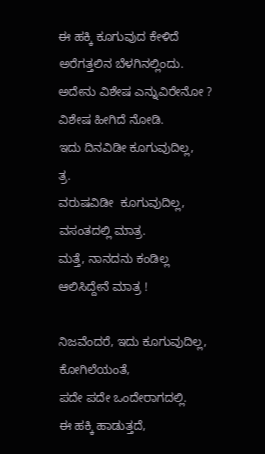ಈ ಹಕ್ಕಿ ಕೂಗುವುದ ಕೇಳಿದೆ
ಅರೆಗತ್ತಲಿನ ಬೆಳಗಿನಲ್ಲಿಂದು.
ಅದೇನು ವಿಶೇಷ ಎನ್ನುವಿರೇನೋ ?
ವಿಶೇಷ ಹೀಗಿದೆ ನೋಡಿ.
ಇದು ದಿನವಿಡೀ ಕೂಗುವುದಿಲ್ಲ,
ತ್ರ.
ವರುಷವಿಡೀ  ಕೂಗುವುದಿಲ್ಲ,
ವಸಂತದಲ್ಲಿ ಮಾತ್ರ.
ಮತ್ತೆ, ನಾನದನು ಕಂಡಿಲ್ಲ
ಆಲಿಸಿದ್ದೇನೆ ಮಾತ್ರ !

ನಿಜವೆಂದರೆ, ಇದು ಕೂಗುವುದಿಲ್ಲ,
ಕೋಗಿಲೆಯಂತೆ,
ಪದೇ ಪದೇ ಒಂದೇರಾಗದಲ್ಲಿ.
ಈ ಹಕ್ಕಿ ಹಾಡುತ್ತದೆ,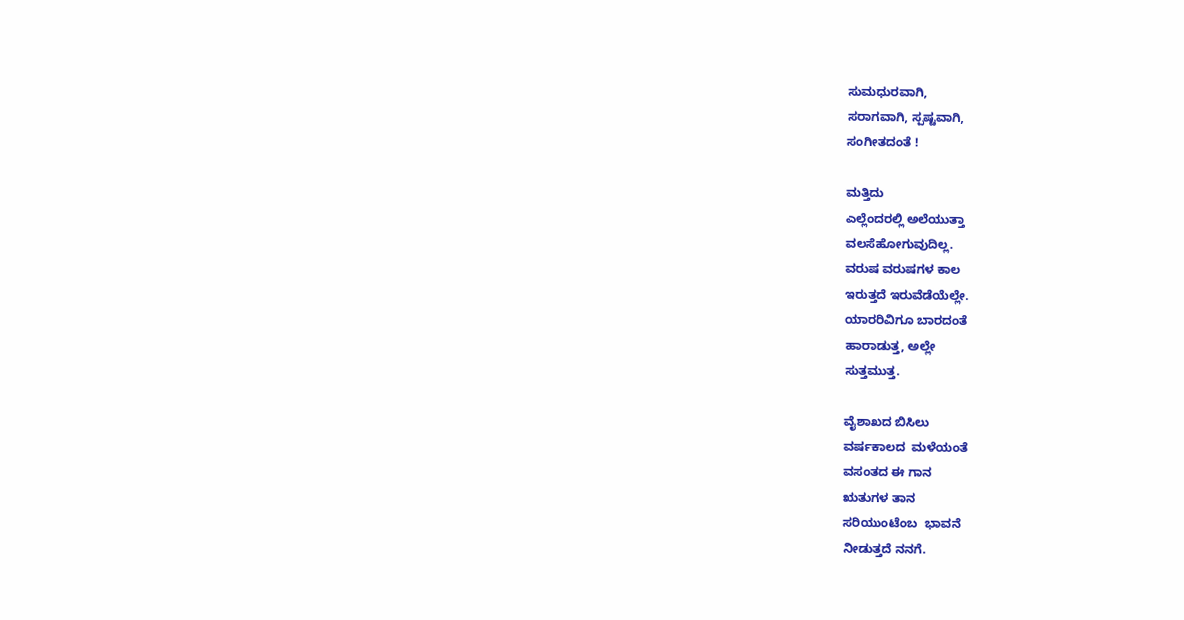ಸುಮಧುರವಾಗಿ,
ಸರಾಗವಾಗಿ, ಸ್ಪಷ್ಟವಾಗಿ,
ಸಂಗೀತದಂತೆ !

ಮತ್ತಿದು
ಎಲ್ಲೆಂದರಲ್ಲಿ ಅಲೆಯುತ್ತಾ
ವಲಸೆಹೋಗುವುದಿಲ್ಲ.
ವರುಷ ವರುಷಗಳ ಕಾಲ
ಇರುತ್ತದೆ ಇರುವೆಡೆಯೆಲ್ಲೇ.
ಯಾರರಿವಿಗೂ ಬಾರದಂತೆ
ಹಾರಾಡುತ್ತ, ಅಲ್ಲೇ
ಸುತ್ತಮುತ್ತ.

ವೈಶಾಖದ ಬಿಸಿಲು
ವರ್ಷಕಾಲದ  ಮಳೆಯಂತೆ
ವಸಂತದ ಈ ಗಾನ
ಋತುಗಳ ತಾನ
ಸರಿಯುಂಟೆಂಬ  ಭಾವನೆ
ನೀಡುತ್ತದೆ ನನಗೆ.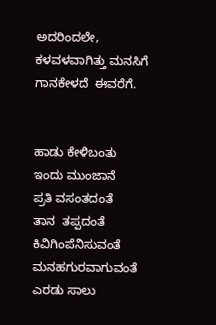ಅದರಿಂದಲೇ,
ಕಳವಳವಾಗಿತ್ತು ಮನಸಿಗೆ
ಗಾನಕೇಳದೆ  ಈವರೆಗೆ.


ಹಾಡು ಕೇಳಿಬಂತು
ಇಂದು ಮುಂಜಾನೆ
ಪ್ರತಿ ವಸಂತದಂತೆ
ತಾನ  ತಪ್ಪದಂತೆ
ಕಿವಿಗಿಂಪೆನಿಸುವಂತೆ
ಮನಹಗುರವಾಗುವಂತೆ
ಎರಡು ಸಾಲು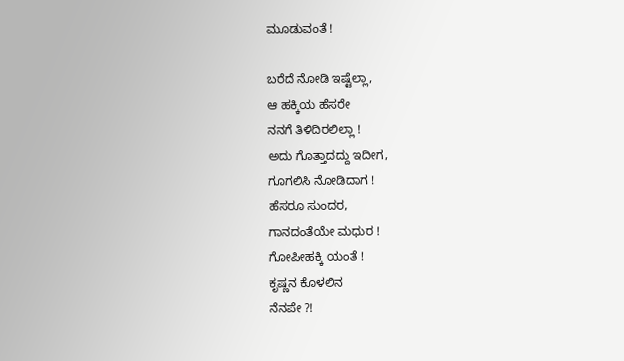ಮೂಡುವಂತೆ !

ಬರೆದೆ ನೋಡಿ ಇಷ್ಟೆಲ್ಲಾ,
ಆ ಹಕ್ಕಿಯ ಹೆಸರೇ
ನನಗೆ ತಿಳಿದಿರಲಿಲ್ಲಾ !
ಅದು ಗೊತ್ತಾದದ್ದು ಇದೀಗ,
ಗೂಗಲಿಸಿ ನೋಡಿದಾಗ !
ಹೆಸರೂ ಸುಂದರ,
ಗಾನದಂತೆಯೇ ಮಧುರ !
ಗೋಪೀಹಕ್ಕಿ ಯಂತೆ !
ಕೃಷ್ಣನ ಕೊಳಲಿನ
ನೆನಪೇ ?!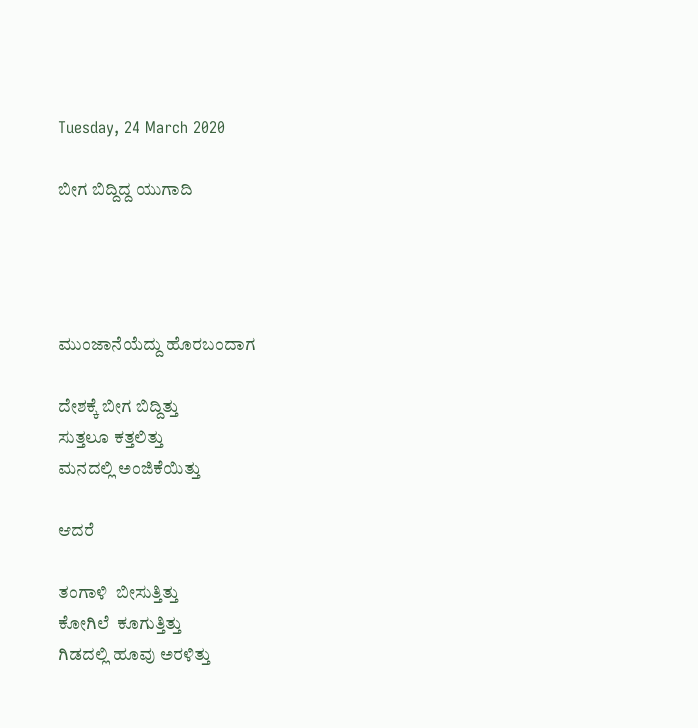Tuesday, 24 March 2020

ಬೀಗ ಬಿದ್ದಿದ್ದ ಯುಗಾದಿ




ಮುಂಜಾನೆಯೆದ್ದು ಹೊರಬಂದಾಗ

ದೇಶಕ್ಕೆ ಬೀಗ ಬಿದ್ದಿತ್ತು
ಸುತ್ತಲೂ ಕತ್ತಲಿತ್ತು
ಮನದಲ್ಲಿ ಅಂಜಿಕೆಯಿತ್ತು

ಆದರೆ

ತಂಗಾಳಿ  ಬೀಸುತ್ತಿತ್ತು
ಕೋಗಿಲೆ  ಕೂಗುತ್ತಿತ್ತು
ಗಿಡದಲ್ಲಿ ಹೂವು ಅರಳಿತ್ತು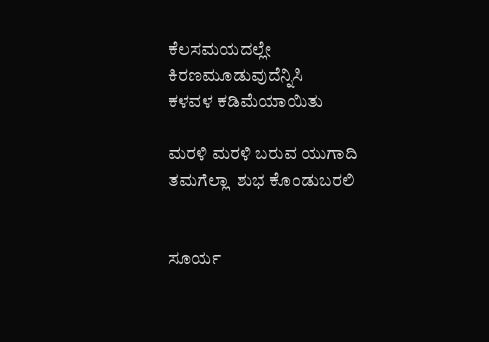ಕೆಲಸಮಯದಲ್ಲೇ
ಕಿರಣಮೂಡುವುದೆನ್ನಿಸಿ
ಕಳವಳ ಕಡಿಮೆಯಾಯಿತು

ಮರಳಿ ಮರಳಿ ಬರುವ ಯುಗಾದಿ
ತಮಗೆಲ್ಲಾ  ಶುಭ ಕೊಂಡುಬರಲಿ


ಸೂರ್ಯ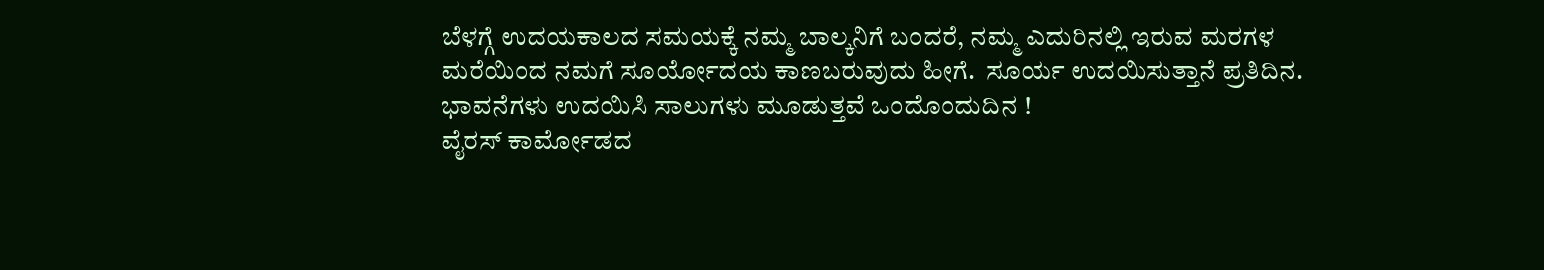ಬೆಳಗ್ಗೆ ಉದಯಕಾಲದ ಸಮಯಕ್ಕೆ ನಮ್ಮ ಬಾಲ್ಕನಿಗೆ ಬಂದರೆ, ನಮ್ಮ ಎದುರಿನಲ್ಲಿ ಇರುವ ಮರಗಳ
ಮರೆಯಿಂದ ನಮಗೆ ಸೂರ್ಯೋದಯ ಕಾಣಬರುವುದು ಹೀಗೆ.  ಸೂರ್ಯ ಉದಯಿಸುತ್ತಾನೆ ಪ್ರತಿದಿನ.
ಭಾವನೆಗಳು ಉದಯಿಸಿ ಸಾಲುಗಳು ಮೂಡುತ್ತವೆ ಒಂದೊಂದುದಿನ !
ವೈರಸ್ ಕಾರ್ಮೋಡದ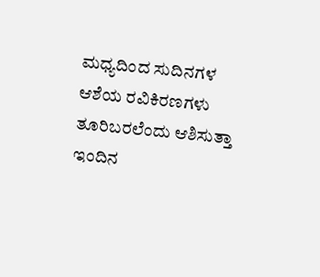ಮಧ್ಯದಿಂದ ಸುದಿನಗಳ ಆಶೆಯ ರವಿಕಿರಣಗಳು ತೂರಿಬರಲೆಂದು ಆಶಿಸುತ್ತಾ
ಇಂದಿನ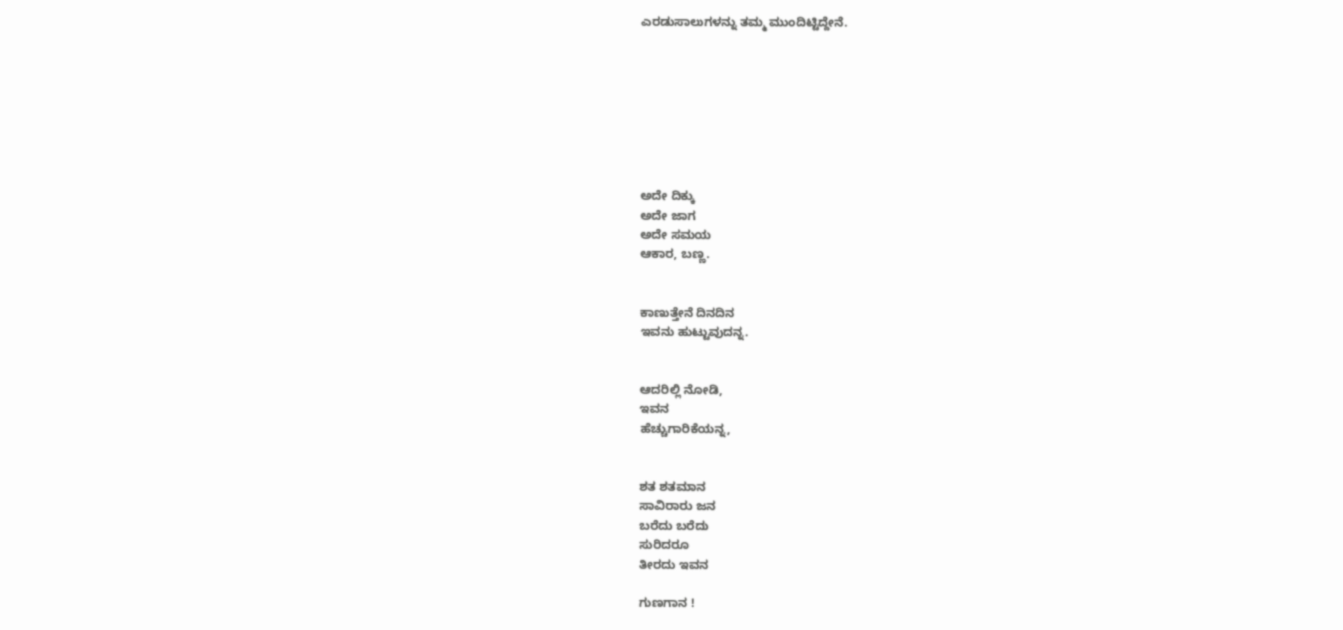ಎರಡುಸಾಲುಗಳನ್ನು ತಮ್ಮ ಮುಂದಿಟ್ಟಿದ್ದೇನೆ.








ಅದೇ ದಿಕ್ಕು
ಅದೇ ಜಾಗ
ಅದೇ ಸಮಯ
ಆಕಾರ, ಬಣ್ಣ.


ಕಾಣುತ್ತೇನೆ ದಿನದಿನ
ಇವನು ಹುಟ್ಟುವುದನ್ನ.


ಆದರಿಲ್ಲಿ ನೋಡಿ,
ಇವನ
ಹೆಚ್ಚುಗಾರಿಕೆಯನ್ನ,


ಶತ ಶತಮಾನ
ಸಾವಿರಾರು ಜನ
ಬರೆದು ಬರೆದು
ಸುರಿದರೂ
ತೀರದು ಇವನ

ಗುಣಗಾನ !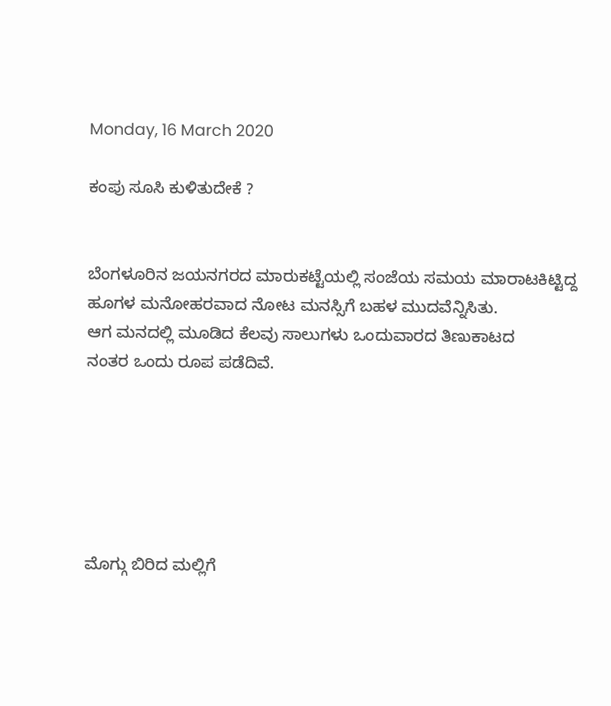Monday, 16 March 2020

ಕಂಪು ಸೂಸಿ ಕುಳಿತುದೇಕೆ ?


ಬೆಂಗಳೂರಿನ ಜಯನಗರದ ಮಾರುಕಟ್ಟೆಯಲ್ಲಿ ಸಂಜೆಯ ಸಮಯ ಮಾರಾಟಕಿಟ್ಟಿದ್ದ
ಹೂಗಳ ಮನೋಹರವಾದ ನೋಟ ಮನಸ್ಸಿಗೆ ಬಹಳ ಮುದವೆನ್ನಿಸಿತು.
ಆಗ ಮನದಲ್ಲಿ ಮೂಡಿದ ಕೆಲವು ಸಾಲುಗಳು ಒಂದುವಾರದ ತಿಣುಕಾಟದ
ನಂತರ ಒಂದು ರೂಪ ಪಡೆದಿವೆ.






ಮೊಗ್ಗು ಬಿರಿದ ಮಲ್ಲಿಗೆ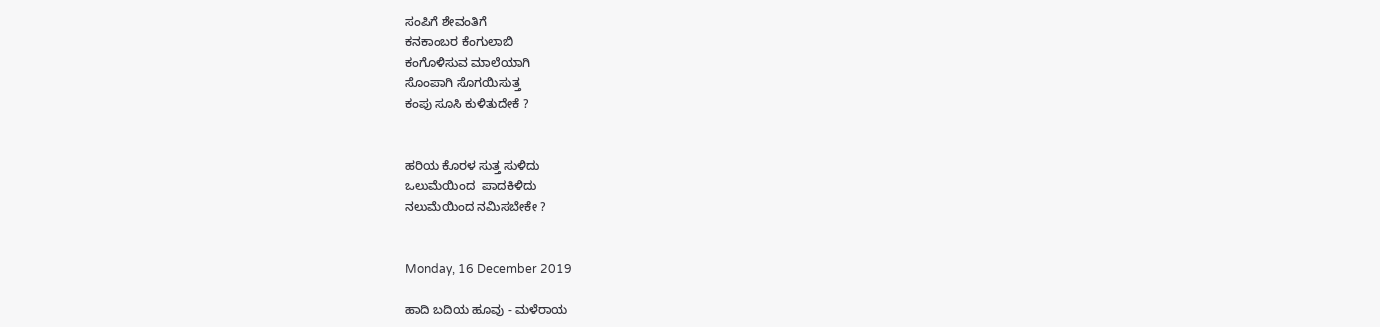ಸಂಪಿಗೆ ಶೇವಂತಿಗೆ
ಕನಕಾಂಬರ ಕೆಂಗುಲಾಬಿ
ಕಂಗೊಳಿಸುವ ಮಾಲೆಯಾಗಿ
ಸೊಂಪಾಗಿ ಸೊಗಯಿಸುತ್ತ
ಕಂಪು ಸೂಸಿ ಕುಳಿತುದೇಕೆ ?


ಹರಿಯ ಕೊರಳ ಸುತ್ತ ಸುಳಿದು
ಒಲುಮೆಯಿಂದ  ಪಾದಕಿಳಿದು
ನಲುಮೆಯಿಂದ ನಮಿಸಬೇಕೇ ?


Monday, 16 December 2019

ಹಾದಿ ಬದಿಯ ಹೂವು - ಮಳೆರಾಯ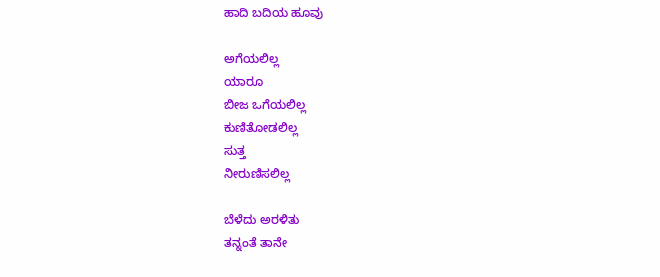ಹಾದಿ ಬದಿಯ ಹೂವು

ಅಗೆಯಲಿಲ್ಲ
ಯಾರೂ
ಬೀಜ ಒಗೆಯಲಿಲ್ಲ
ಕುಣಿತೋಡಲಿಲ್ಲ
ಸುತ್ತ
ನೀರುಣಿಸಲಿಲ್ಲ

ಬೆಳೆದು ಅರಳಿತು
ತನ್ನಂತೆ ತಾನೇ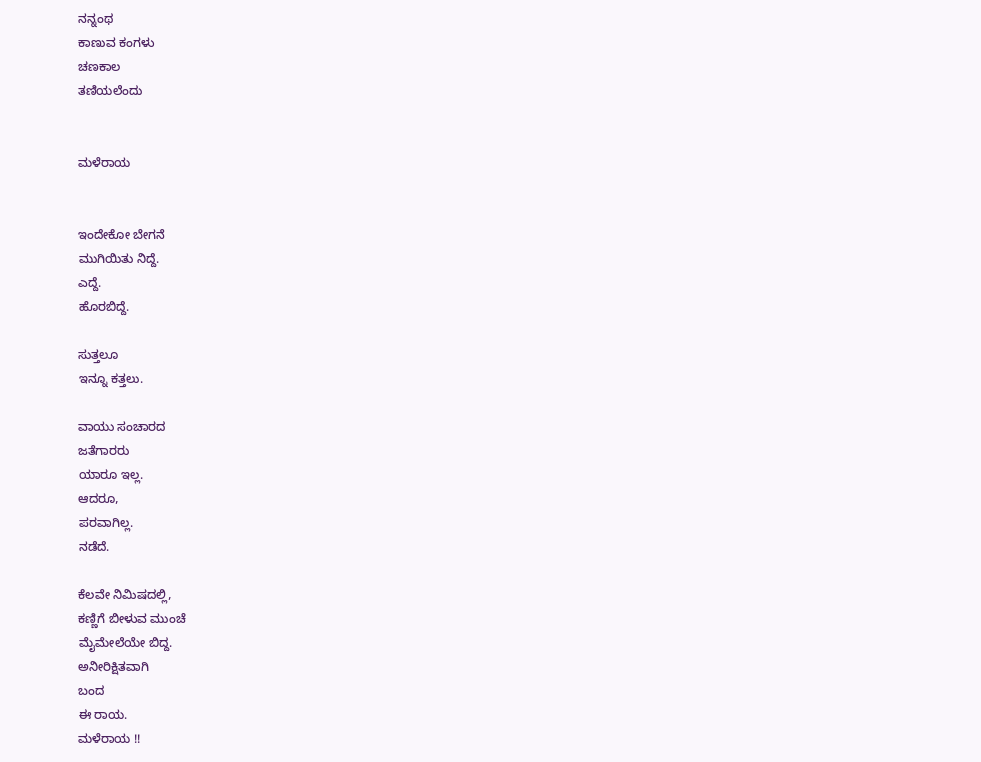ನನ್ನಂಥ
ಕಾಣುವ ಕಂಗಳು
ಚಣಕಾಲ
ತಣಿಯಲೆಂದು


ಮಳೆರಾಯ


ಇಂದೇಕೋ ಬೇಗನೆ
ಮುಗಿಯಿತು ನಿದ್ದೆ.
ಎದ್ದೆ.
ಹೊರಬಿದ್ದೆ.

ಸುತ್ತಲೂ
ಇನ್ನೂ ಕತ್ತಲು.

ವಾಯು ಸಂಚಾರದ
ಜತೆಗಾರರು
ಯಾರೂ ಇಲ್ಲ.
ಆದರೂ,
ಪರವಾಗಿಲ್ಲ.
ನಡೆದೆ.

ಕೆಲವೇ ನಿಮಿಷದಲ್ಲಿ,
ಕಣ್ಣಿಗೆ ಬೀಳುವ ಮುಂಚೆ
ಮೈಮೇಲೆಯೇ ಬಿದ್ದ.
ಅನೀರಿಕ್ಷಿತವಾಗಿ
ಬಂದ
ಈ ರಾಯ.
ಮಳೆರಾಯ !!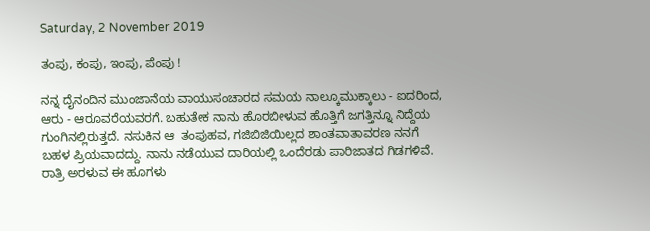Saturday, 2 November 2019

ತಂಪು, ಕಂಪು, ಇಂಪು, ಪೆಂಪು !

ನನ್ನ ದೈನಂದಿನ ಮುಂಜಾನೆಯ ವಾಯುಸಂಚಾರದ ಸಮಯ ನಾಲ್ಕೂಮುಕ್ಕಾಲು - ಐದರಿಂದ,
ಆರು - ಆರೂವರೆಯವರಗೆ. ಬಹುತೇಕ ನಾನು ಹೊರಬೀಳುವ ಹೊತ್ತಿಗೆ ಜಗತ್ತಿನ್ನೂ ನಿದ್ದೆಯ
ಗುಂಗಿನಲ್ಲಿರುತ್ತದೆ. ನಸುಕಿನ ಆ  ತಂಪುಹವ, ಗಜಿಬಿಜಿಯಿಲ್ಲದ ಶಾಂತವಾತಾವರಣ ನನಗೆ
ಬಹಳ ಪ್ರಿಯವಾದದ್ದು. ನಾನು ನಡೆಯುವ ದಾರಿಯಲ್ಲಿ ಒಂದೆರಡು ಪಾರಿಜಾತದ ಗಿಡಗಳಿವೆ.
ರಾತ್ರಿ ಅರಳುವ ಈ ಹೂಗಳು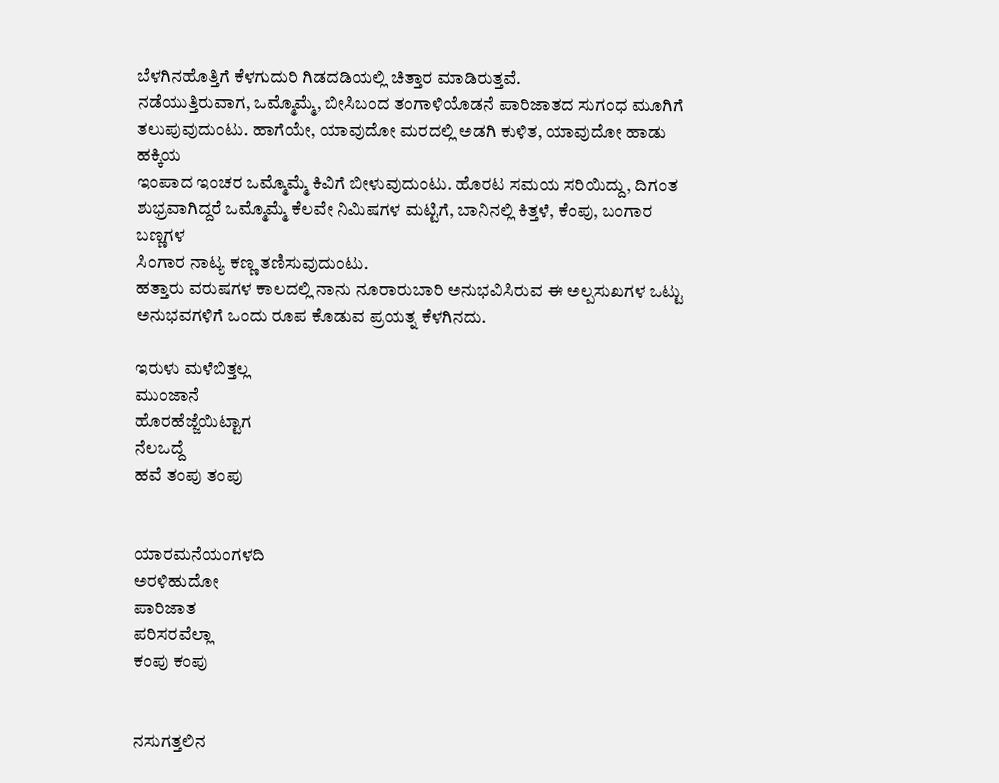ಬೆಳಗಿನಹೊತ್ತಿಗೆ ಕೆಳಗುದುರಿ ಗಿಡದಡಿಯಲ್ಲಿ ಚಿತ್ತಾರ ಮಾಡಿರುತ್ತವೆ.
ನಡೆಯುತ್ತಿರುವಾಗ, ಒಮ್ಮೊಮ್ಮೆ, ಬೀಸಿಬಂದ ತಂಗಾಳಿಯೊಡನೆ ಪಾರಿಜಾತದ ಸುಗಂಧ ಮೂಗಿಗೆ
ತಲುಪುವುದುಂಟು. ಹಾಗೆಯೇ, ಯಾವುದೋ ಮರದಲ್ಲಿ ಅಡಗಿ ಕುಳಿತ, ಯಾವುದೋ ಹಾಡು ಹಕ್ಕಿಯ
ಇಂಪಾದ ಇಂಚರ ಒಮ್ಮೊಮ್ಮೆ ಕಿವಿಗೆ ಬೀಳುವುದುಂಟು. ಹೊರಟ ಸಮಯ ಸರಿಯಿದ್ದು, ದಿಗಂತ
ಶುಭ್ರವಾಗಿದ್ದರೆ ಒಮ್ಮೊಮ್ಮೆ ಕೆಲವೇ ನಿಮಿಷಗಳ ಮಟ್ಟಿಗೆ, ಬಾನಿನಲ್ಲಿ ಕಿತ್ತಳೆ, ಕೆಂಪು, ಬಂಗಾರ ಬಣ್ಣಗಳ
ಸಿಂಗಾರ ನಾಟ್ಯ ಕಣ್ಣ ತಣಿಸುವುದುಂಟು.
ಹತ್ತಾರು ವರುಷಗಳ ಕಾಲದಲ್ಲಿ ನಾನು ನೂರಾರುಬಾರಿ ಅನುಭವಿಸಿರುವ ಈ ಅಲ್ಪಸುಖಗಳ ಒಟ್ಟು
ಅನುಭವಗಳಿಗೆ ಒಂದು ರೂಪ ಕೊಡುವ ಪ್ರಯತ್ನ ಕೆಳಗಿನದು.

ಇರುಳು ಮಳೆಬಿತ್ತಲ್ಲ
ಮುಂಜಾನೆ
ಹೊರಹೆಜ್ಜೆಯಿಟ್ಟಾಗ
ನೆಲಒದ್ದೆ
ಹವೆ ತಂಪು ತಂಪು


ಯಾರಮನೆಯಂಗಳದಿ
ಅರಳಿಹುದೋ
ಪಾರಿಜಾತ
ಪರಿಸರವೆಲ್ಲಾ
ಕಂಪು ಕಂಪು


ನಸುಗತ್ತಲಿನ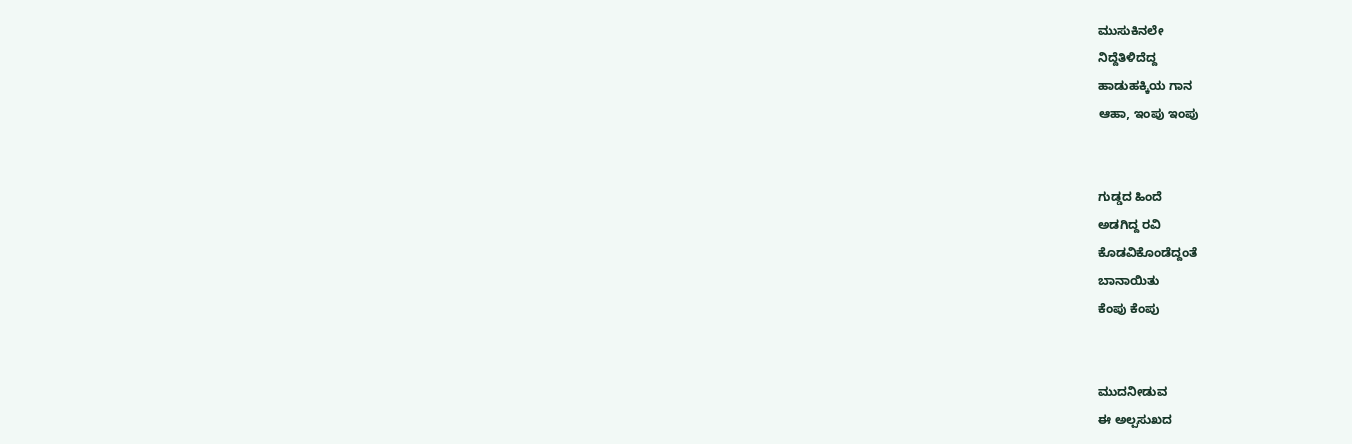ಮುಸುಕಿನಲೇ
ನಿದ್ದೆತಿಳಿದೆದ್ದ
ಹಾಡುಹಕ್ಕಿಯ ಗಾನ
ಆಹಾ, ಇಂಪು ಇಂಪು


ಗುಡ್ಡದ ಹಿಂದೆ
ಅಡಗಿದ್ದ ರವಿ
ಕೊಡವಿಕೊಂಡೆದ್ದಂತೆ
ಬಾನಾಯಿತು
ಕೆಂಪು ಕೆಂಪು


ಮುದನೀಡುವ
ಈ ಅಲ್ಪಸುಖದ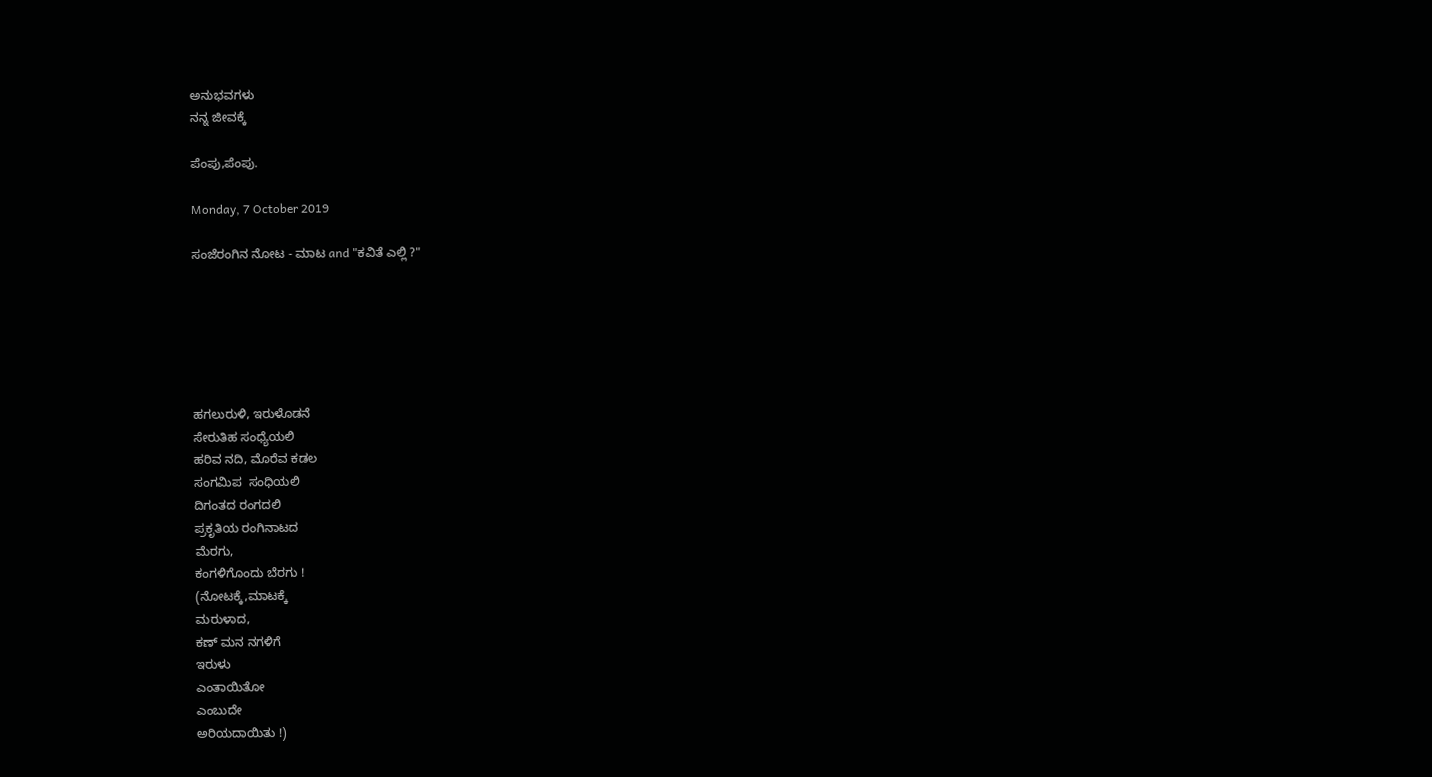ಅನುಭವಗಳು
ನನ್ನ ಜೀವಕ್ಕೆ

ಪೆಂಪು,ಪೆಂಪು.

Monday, 7 October 2019

ಸಂಜೆರಂಗಿನ ನೋಟ - ಮಾಟ and "ಕವಿತೆ ಎಲ್ಲಿ ?"






ಹಗಲುರುಳಿ, ಇರುಳೊಡನೆ
ಸೇರುತಿಹ ಸಂಧ್ಯೆಯಲಿ
ಹರಿವ ನದಿ, ಮೊರೆವ ಕಡಲ
ಸಂಗಮಿಪ  ಸಂಧಿಯಲಿ
ದಿಗಂತದ ರಂಗದಲಿ
ಪ್ರಕೃತಿಯ ರಂಗಿನಾಟದ
ಮೆರಗು,
ಕಂಗಳಿಗೊಂದು ಬೆರಗು !
(ನೋಟಕ್ಕೆ,ಮಾಟಕ್ಕೆ
ಮರುಳಾದ,
ಕಣ್ ಮನ ನಗಳಿಗೆ
ಇರುಳು
ಎಂತಾಯಿತೋ
ಎಂಬುದೇ
ಅರಿಯದಾಯಿತು !)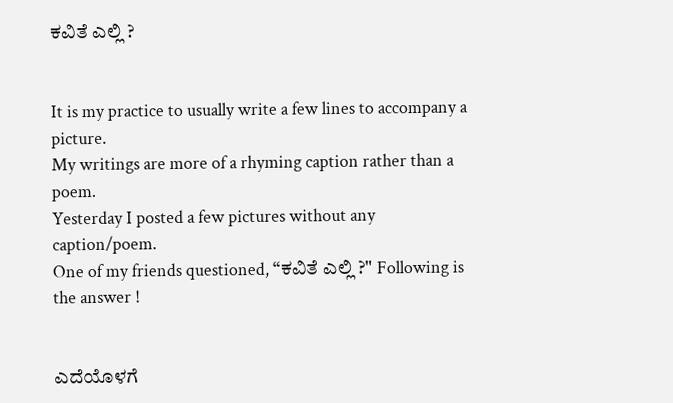ಕವಿತೆ ಎಲ್ಲಿ ?


It is my practice to usually write a few lines to accompany a picture.
My writings are more of a rhyming caption rather than a poem.
Yesterday I posted a few pictures without any caption/poem.
One of my friends questioned, “ಕವಿತೆ ಎಲ್ಲಿ ?" Following is the answer !


ಎದೆಯೊಳಗೆ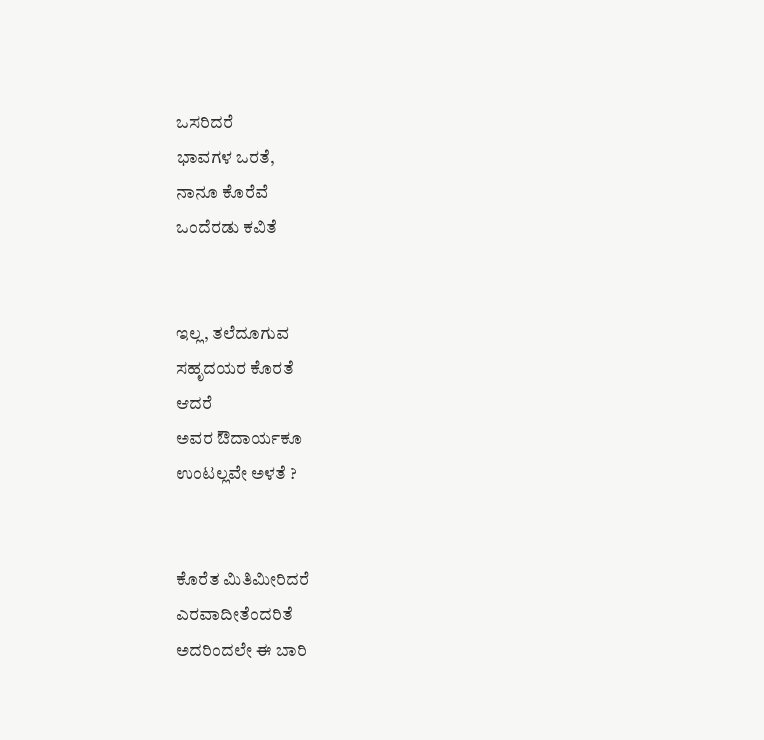ಒಸರಿದರೆ
ಭಾವಗಳ ಒರತೆ,
ನಾನೂ ಕೊರೆವೆ
ಒಂದೆರಡು ಕವಿತೆ


ಇಲ್ಲ, ತಲೆದೂಗುವ
ಸಹೃದಯರ ಕೊರತೆ
ಆದರೆ
ಅವರ ಔದಾರ್ಯಕೂ
ಉಂಟಲ್ಲವೇ ಅಳತೆ ?


ಕೊರೆತ ಮಿತಿಮೀರಿದರೆ
ಎರವಾದೀತೆಂದರಿತೆ
ಅದರಿಂದಲೇ ಈ ಬಾರಿ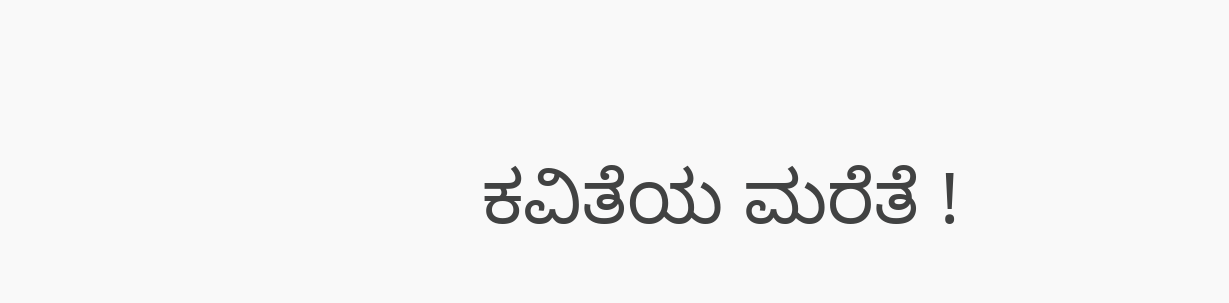ಕವಿತೆಯ ಮರೆತೆ !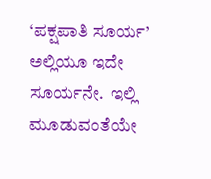‘ಪಕ್ಷಪಾತಿ ಸೂರ್ಯ’  ಅಲ್ಲಿಯೂ ಇದೇ ಸೂರ್ಯನೇ.  ಇಲ್ಲಿ ಮೂಡುವಂತೆಯೇ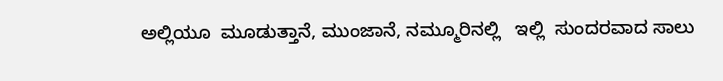ಅಲ್ಲಿಯೂ  ಮೂಡುತ್ತಾನೆ, ಮುಂಜಾನೆ, ನಮ್ಮೂರಿನಲ್ಲಿ   ಇಲ್ಲಿ  ಸುಂದರವಾದ ಸಾಲು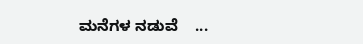ಮನೆಗಳ ನಡುವೆ    ...